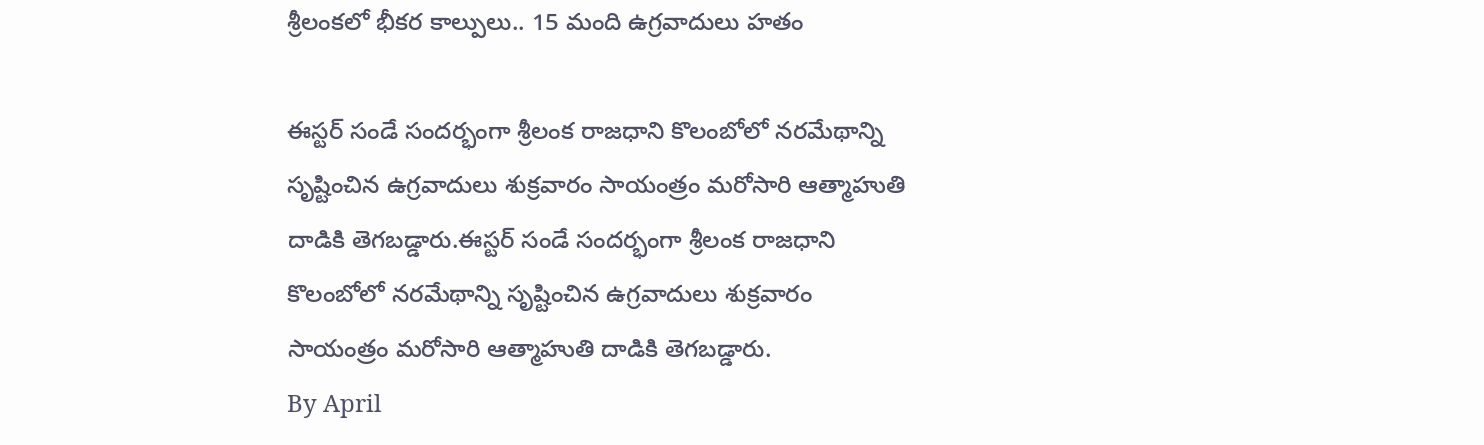శ్రీలంకలో భీకర కాల్పులు.. 15 మంది ఉగ్రవాదులు హతం

ఈస్టర్ సండే సందర్భంగా శ్రీలంక రాజధాని కొలంబోలో నరమేథాన్ని సృష్టించిన ఉగ్రవాదులు శుక్రవారం సాయంత్రం మరోసారి ఆత్మాహుతి దాడికి తెగబడ్డారు.ఈస్టర్ సండే సందర్భంగా శ్రీలంక రాజధాని కొలంబోలో నరమేథాన్ని సృష్టించిన ఉగ్రవాదులు శుక్రవారం సాయంత్రం మరోసారి ఆత్మాహుతి దాడికి తెగబడ్డారు.
By April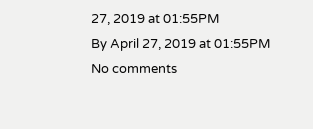27, 2019 at 01:55PM
By April 27, 2019 at 01:55PM
No comments